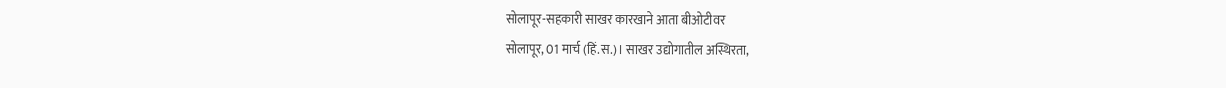सोलापूर-सहकारी साखर कारखाने आता बीओटीवर
सोलापूर, 01 मार्च (हिं.स.)। साखर उद्योगातील अस्थिरता,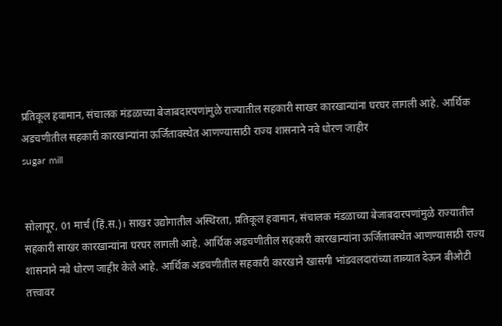प्रतिकूल हवामान, संचालक मंडळाच्या बेजाबदारपणांमुळे राज्यातील सहकारी साखर कारखान्यांना घरघर लागली आहे. आर्थिक अडचणीतील सहकारी कारखान्यांना ऊर्जितावस्थेत आणण्यासाठी राज्य शासनाने नवे धोरण जाहीर
sugar mill


सोलापूर, 01 मार्च (हिं.स.)। साखर उद्योगातील अस्थिरता, प्रतिकूल हवामान, संचालक मंडळाच्या बेजाबदारपणांमुळे राज्यातील सहकारी साखर कारखान्यांना घरघर लागली आहे. आर्थिक अडचणीतील सहकारी कारखान्यांना ऊर्जितावस्थेत आणण्यासाठी राज्य शासनाने नवे धोरण जाहीर केले आहे. आर्थिक अडचणीतील सहकारी कारखाने खासगी भांडवलदारांच्या ताब्यात देऊन बीओटी तत्त्वावर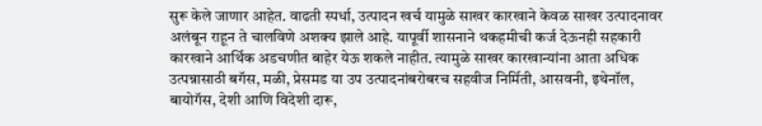सुरू केले जाणार आहेत. वाढती स्पर्धा, उत्पादन खर्च यामुळे साखर कारखाने केवळ साखर उत्पादनावर अलंबून राहून ते चालविणे अशक्य झाले आहे. यापूर्वी शासनाने थकहमीची कर्ज देऊनही सहकारी कारखाने आर्थिक अडचणीत बाहेर येऊ शकले नाहीत. त्यामुळे साखर कारखान्यांना आता अधिक उत्पन्नासाठी बगॅस, मळी, प्रेसमड या उप उत्पादनांबरोबरच सहवीज निर्मिती, आसवनी, इथेनॉल, बायोगॅस, देशी आणि विदेशी दारू,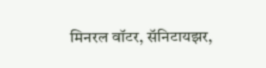मिनरल वॉटर, सॅनिटायझर,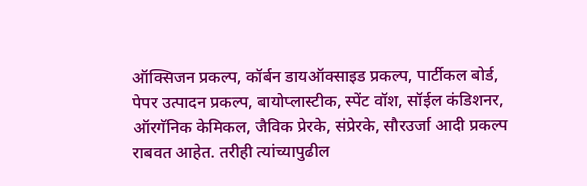ऑक्सिजन प्रकल्प, कॉर्बन डायऑक्साइड प्रकल्प, पार्टीकल बोर्ड, पेपर उत्पादन प्रकल्प, बायोप्लास्टीक, स्पेंट वॉश, सॉईल कंडिशनर, ऑरगॅनिक केमिकल, जैविक प्रेरके, संप्रेरके, सौरउर्जा आदी प्रकल्प राबवत आहेत. तरीही त्यांच्यापुढील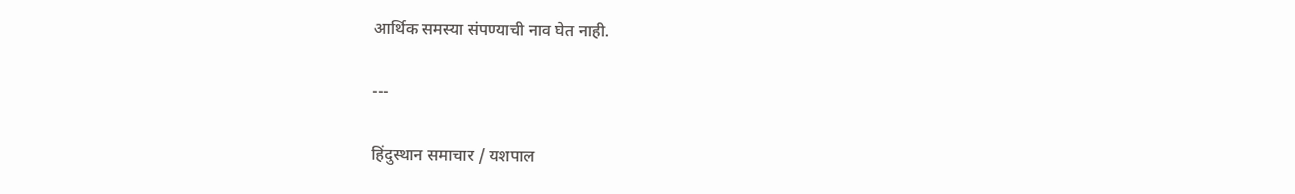आर्थिक समस्या संपण्याची नाव घेत नाही.

---

हिंदुस्थान समाचार / यशपाल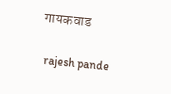गायकवाड


 rajesh pande